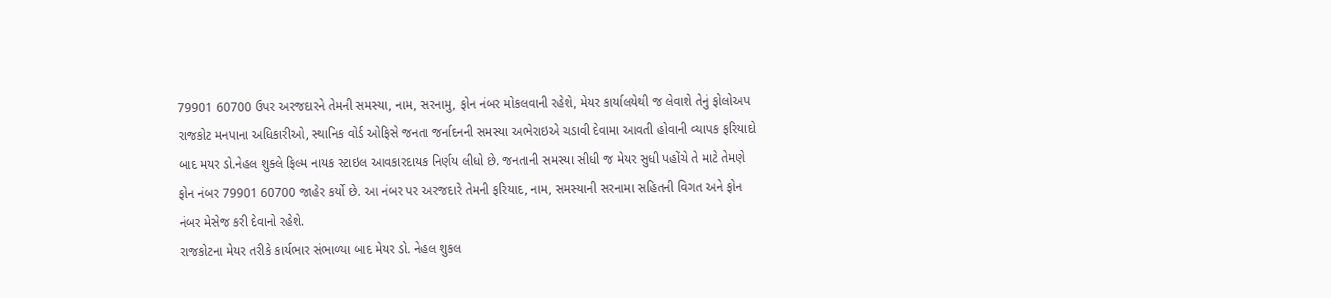79901 60700 ઉપર અરજદારને તેમની સમસ્યા, નામ, સરનામુ, ફોન નંબર મોકલવાની રહેશે, મેયર કાર્યાલયેથી જ લેવાશે તેનું ફોલોઅપ
રાજકોટ મનપાના અધિકારીઓ, સ્થાનિક વોર્ડ ઓફિસે જનતા જર્નાદનની સમસ્યા અભેરાઇએ ચડાવી દેવામા આવતી હોવાની વ્યાપક ફરિયાદો બાદ મયર ડો.નેહલ શુક્લે ફિલ્મ નાયક સ્ટાઇલ આવકારદાયક નિર્ણય લીધો છે. જનતાની સમસ્યા સીધી જ મેયર સુધી પહોંચે તે માટે તેમણે ફોન નંબર 79901 60700 જાહેર કર્યો છે. આ નંબર પર અરજદારે તેમની ફરિયાદ, નામ, સમસ્યાની સરનામા સહિતની વિગત અને ફોન નંબર મેસેજ કરી દેવાનો રહેશે.
રાજકોટના મેયર તરીકે કાર્યભાર સંભાળ્યા બાદ મેયર ડો. નેહલ શુકલ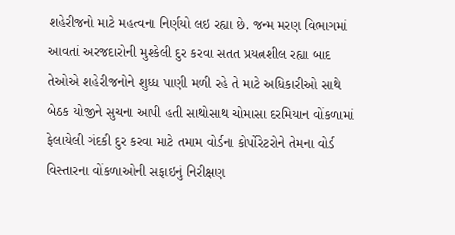શહેરીજનો માટે મહત્વના નિર્ણયો લઇ રહ્યા છે. જન્મ મરણ વિભાગમાં આવતાં અરજદારોની મુશ્કેલી દુર કરવા સતત પ્રયત્નશીલ રહ્યા બાદ તેઓએ શહેરીજનોને શુધ્ધ પાણી મળી રહે તે માટે અધિકારીઓ સાથે બેઠક યોજીને સુચના આપી હતી સાથોસાથ ચોમાસા દરમિયાન વોંકળામાં ફેલાયેલી ગંદકી દુર કરવા માટે તમામ વોર્ડના કોર્પોરેટરોને તેમના વોર્ડ વિસ્તારના વોંકળાઓની સફાઇનું નિરીક્ષણ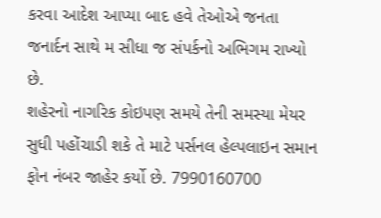કરવા આદેશ આપ્યા બાદ હવે તેઓએ જનતા જનાર્દન સાથે મ સીધા જ સંપર્કનો અભિગમ રાખ્યો છે.
શહેરનો નાગરિક કોઇપણ સમયે તેની સમસ્યા મેયર સુધી પહોંચાડી શકે તે માટે પર્સનલ હેલ્પલાઇન સમાન ફોન નંબર જાહેર કર્યો છે. 7990160700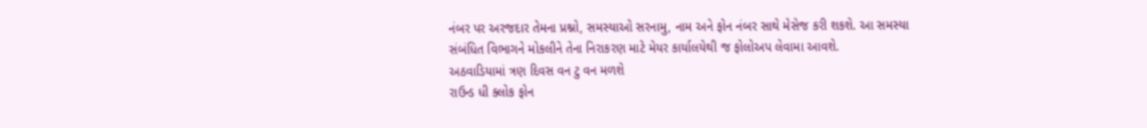નંબર પર અરજદાર તેમના પ્રશ્નો, સમસ્યાઓ સરનામુ, નામ અને ફોન નંબર સાથે મેસેજ કરી શકશે. આ સમસ્યા સંબંધિત વિભાગને મોકલીને તેના નિરાકરણ માટે મેયર કાર્યાલયેથી જ ફોલોઅપ લેવામા આવશે.
અઠવાડિયામાં ત્રણ દિવસ વન ટુ વન મળશે
રાઉન્ડ ધી ક્લોક ફોન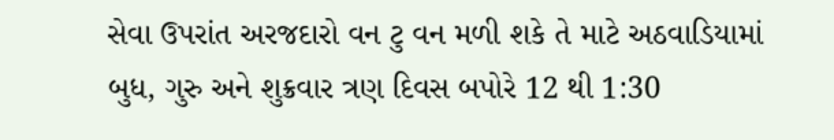સેવા ઉપરાંત અરજદારો વન ટુ વન મળી શકે તે માટે અઠવાડિયામાં બુધ, ગુરુ અને શુક્રવાર ત્રણ દિવસ બપોરે 12 થી 1:30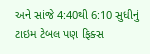અને સાંજે 4:40થી 6:10 સુધીનું ટાઇમ ટેબલ પણ ફિક્સ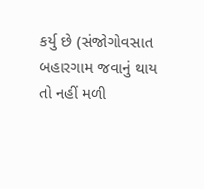કર્યુ છે (સંજોગોવસાત બહારગામ જવાનું થાય તો નહીં મળી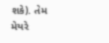શકે). તેમ મેયરે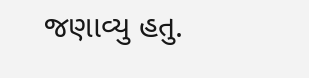જણાવ્યુ હતુ.